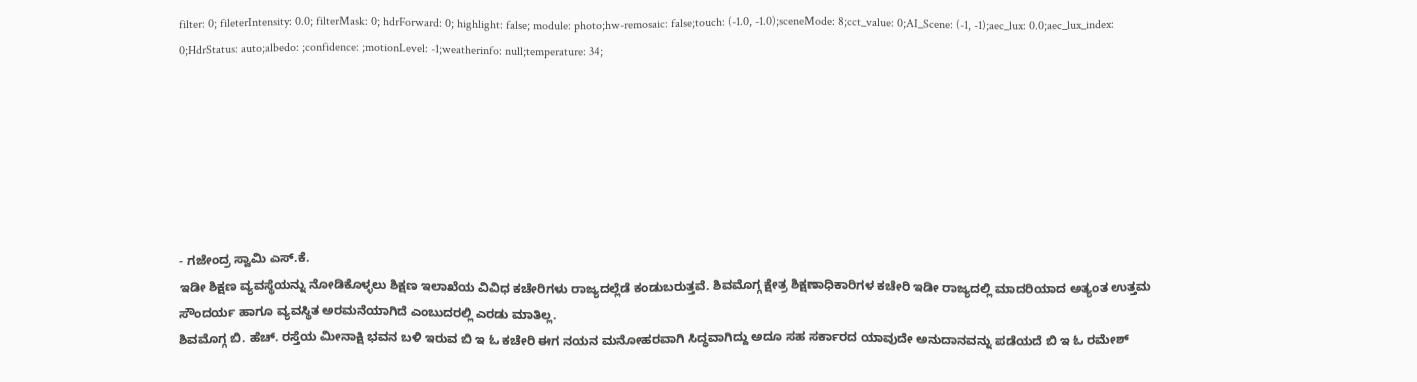filter: 0; fileterIntensity: 0.0; filterMask: 0; hdrForward: 0; highlight: false; module: photo;hw-remosaic: false;touch: (-1.0, -1.0);sceneMode: 8;cct_value: 0;AI_Scene: (-1, -1);aec_lux: 0.0;aec_lux_index: 0;HdrStatus: auto;albedo: ;confidence: ;motionLevel: -1;weatherinfo: null;temperature: 34;







- ಗಜೇಂದ್ರ ಸ್ವಾಮಿ ಎಸ್.ಕೆ.
ಇಡೀ ಶಿಕ್ಷಣ ವ್ಯವಸ್ಥೆಯನ್ನು ನೋಡಿಕೊಳ್ಳಲು ಶಿಕ್ಷಣ ಇಲಾಖೆಯ ವಿವಿಧ ಕಚೇರಿಗಳು ರಾಜ್ಯದಲ್ಲೆಡೆ ಕಂಡುಬರುತ್ತವೆ. ಶಿವಮೊಗ್ಗ ಕ್ಷೇತ್ರ ಶಿಕ್ಷಣಾಧಿಕಾರಿಗಳ ಕಚೇರಿ ಇಡೀ ರಾಜ್ಯದಲ್ಲಿ ಮಾದರಿಯಾದ ಅತ್ಯಂತ ಉತ್ತಮ ಸೌಂದರ್ಯ ಹಾಗೂ ವ್ಯವಸ್ಥಿತ ಅರಮನೆಯಾಗಿದೆ ಎಂಬುದರಲ್ಲಿ ಎರಡು ಮಾತಿಲ್ಲ.
ಶಿವಮೊಗ್ಗ ಬಿ. ಹೆಚ್. ರಸ್ತೆಯ ಮೀನಾಕ್ಷಿ ಭವನ ಬಳಿ ಇರುವ ಬಿ ಇ ಓ ಕಚೇರಿ ಈಗ ನಯನ ಮನೋಹರವಾಗಿ ಸಿದ್ಧವಾಗಿದ್ದು ಅದೂ ಸಹ ಸರ್ಕಾರದ ಯಾವುದೇ ಅನುದಾನವನ್ನು ಪಡೆಯದೆ ಬಿ ಇ ಓ ರಮೇಶ್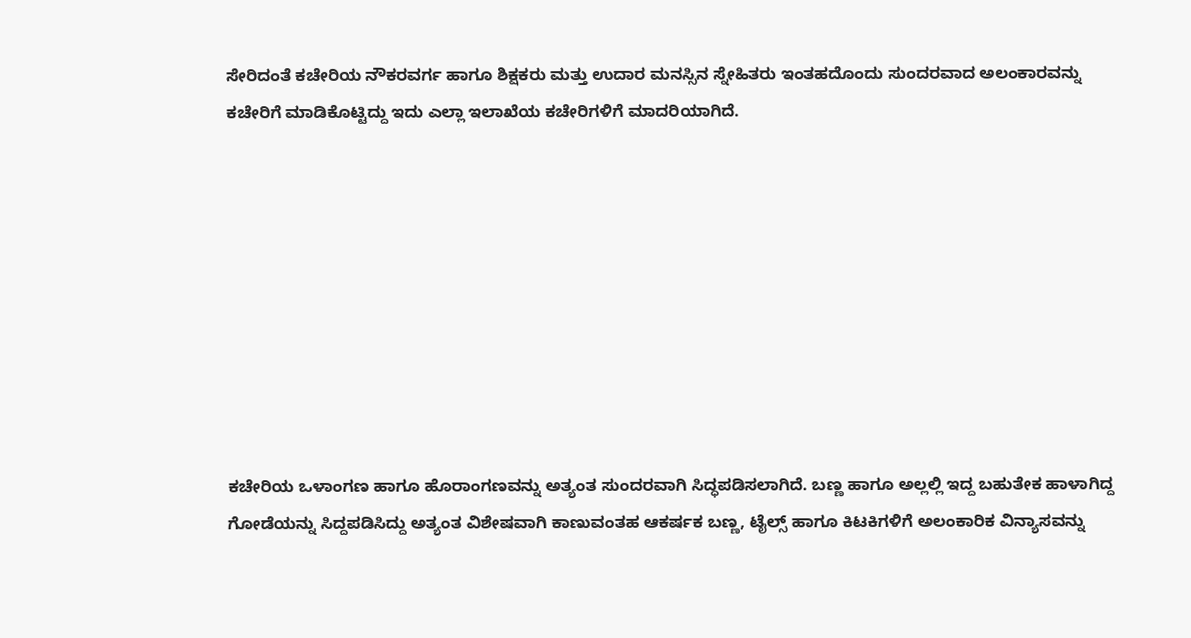ಸೇರಿದಂತೆ ಕಚೇರಿಯ ನೌಕರವರ್ಗ ಹಾಗೂ ಶಿಕ್ಷಕರು ಮತ್ತು ಉದಾರ ಮನಸ್ಸಿನ ಸ್ನೇಹಿತರು ಇಂತಹದೊಂದು ಸುಂದರವಾದ ಅಲಂಕಾರವನ್ನು ಕಚೇರಿಗೆ ಮಾಡಿಕೊಟ್ಟಿದ್ದು ಇದು ಎಲ್ಲಾ ಇಲಾಖೆಯ ಕಚೇರಿಗಳಿಗೆ ಮಾದರಿಯಾಗಿದೆ.









ಕಚೇರಿಯ ಒಳಾಂಗಣ ಹಾಗೂ ಹೊರಾಂಗಣವನ್ನು ಅತ್ಯಂತ ಸುಂದರವಾಗಿ ಸಿದ್ಧಪಡಿಸಲಾಗಿದೆ. ಬಣ್ಣ ಹಾಗೂ ಅಲ್ಲಲ್ಲಿ ಇದ್ದ ಬಹುತೇಕ ಹಾಳಾಗಿದ್ದ ಗೋಡೆಯನ್ನು ಸಿದ್ದಪಡಿಸಿದ್ದು ಅತ್ಯಂತ ವಿಶೇಷವಾಗಿ ಕಾಣುವಂತಹ ಆಕರ್ಷಕ ಬಣ್ಣ, ಟೈಲ್ಸ್ ಹಾಗೂ ಕಿಟಕಿಗಳಿಗೆ ಅಲಂಕಾರಿಕ ವಿನ್ಯಾಸವನ್ನು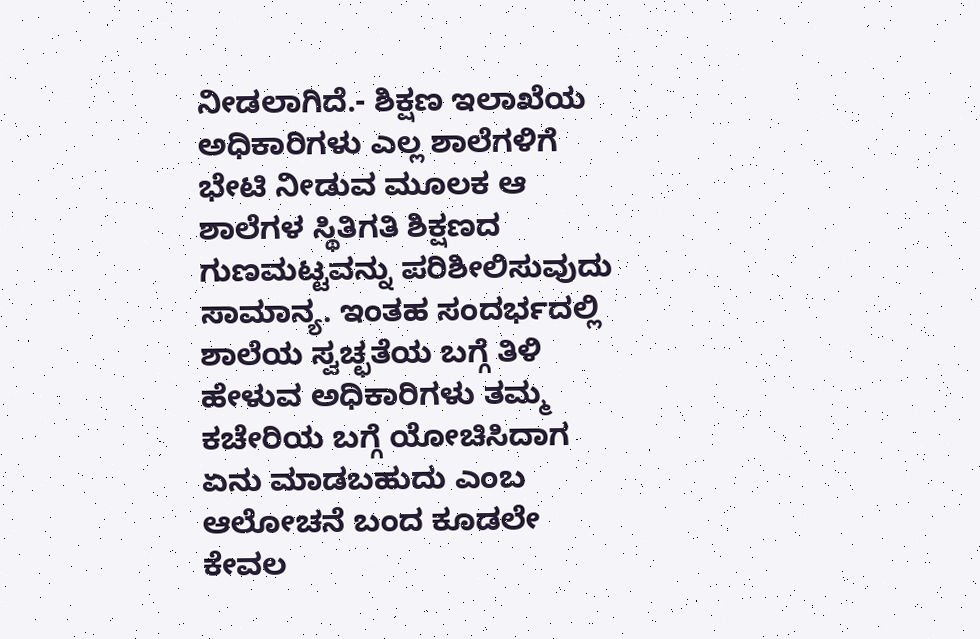ನೀಡಲಾಗಿದೆ.- ಶಿಕ್ಷಣ ಇಲಾಖೆಯ ಅಧಿಕಾರಿಗಳು ಎಲ್ಲ ಶಾಲೆಗಳಿಗೆ ಭೇಟಿ ನೀಡುವ ಮೂಲಕ ಆ ಶಾಲೆಗಳ ಸ್ಥಿತಿಗತಿ ಶಿಕ್ಷಣದ ಗುಣಮಟ್ಟವನ್ನು ಪರಿಶೀಲಿಸುವುದು ಸಾಮಾನ್ಯ. ಇಂತಹ ಸಂದರ್ಭದಲ್ಲಿ ಶಾಲೆಯ ಸ್ವಚ್ಛತೆಯ ಬಗ್ಗೆ ತಿಳಿ ಹೇಳುವ ಅಧಿಕಾರಿಗಳು ತಮ್ಮ ಕಚೇರಿಯ ಬಗ್ಗೆ ಯೋಚಿಸಿದಾಗ ಏನು ಮಾಡಬಹುದು ಎಂಬ ಆಲೋಚನೆ ಬಂದ ಕೂಡಲೇ ಕೇವಲ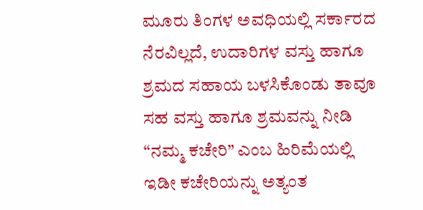ಮೂರು ತಿಂಗಳ ಅವಧಿಯಲ್ಲಿ ಸರ್ಕಾರದ ನೆರವಿಲ್ಲದೆ, ಉದಾರಿಗಳ ವಸ್ತು ಹಾಗೂ ಶ್ರಮದ ಸಹಾಯ ಬಳಸಿಕೊಂಡು ತಾವೂ ಸಹ ವಸ್ತು ಹಾಗೂ ಶ್ರಮವನ್ನು ನೀಡಿ “ನಮ್ಮ ಕಚೇರಿ” ಎಂಬ ಹಿರಿಮೆಯಲ್ಲಿ ಇಡೀ ಕಚೇರಿಯನ್ನು ಅತ್ಯಂತ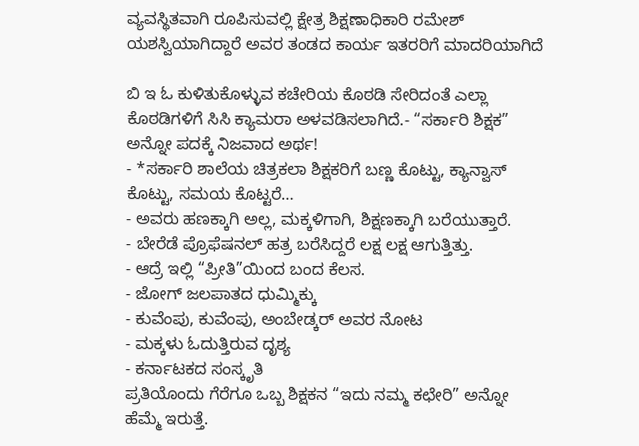ವ್ಯವಸ್ಥಿತವಾಗಿ ರೂಪಿಸುವಲ್ಲಿ ಕ್ಷೇತ್ರ ಶಿಕ್ಷಣಾಧಿಕಾರಿ ರಮೇಶ್ ಯಶಸ್ವಿಯಾಗಿದ್ದಾರೆ ಅವರ ತಂಡದ ಕಾರ್ಯ ಇತರರಿಗೆ ಮಾದರಿಯಾಗಿದೆ

ಬಿ ಇ ಓ ಕುಳಿತುಕೊಳ್ಳುವ ಕಚೇರಿಯ ಕೊಠಡಿ ಸೇರಿದಂತೆ ಎಲ್ಲಾ ಕೊಠಡಿಗಳಿಗೆ ಸಿಸಿ ಕ್ಯಾಮರಾ ಅಳವಡಿಸಲಾಗಿದೆ.- “ಸರ್ಕಾರಿ ಶಿಕ್ಷಕ” ಅನ್ನೋ ಪದಕ್ಕೆ ನಿಜವಾದ ಅರ್ಥ!
- *ಸರ್ಕಾರಿ ಶಾಲೆಯ ಚಿತ್ರಕಲಾ ಶಿಕ್ಷಕರಿಗೆ ಬಣ್ಣ ಕೊಟ್ಟು, ಕ್ಯಾನ್ವಾಸ್ ಕೊಟ್ಟು, ಸಮಯ ಕೊಟ್ಟರೆ…
- ಅವರು ಹಣಕ್ಕಾಗಿ ಅಲ್ಲ, ಮಕ್ಕಳಿಗಾಗಿ, ಶಿಕ್ಷಣಕ್ಕಾಗಿ ಬರೆಯುತ್ತಾರೆ.
- ಬೇರೆಡೆ ಪ್ರೊಫೆಷನಲ್ ಹತ್ರ ಬರೆಸಿದ್ದರೆ ಲಕ್ಷ ಲಕ್ಷ ಆಗುತ್ತಿತ್ತು.
- ಆದ್ರೆ ಇಲ್ಲಿ “ಪ್ರೀತಿ”ಯಿಂದ ಬಂದ ಕೆಲಸ.
- ಜೋಗ್ ಜಲಪಾತದ ಧುಮ್ಮಿಕ್ಕು
- ಕುವೆಂಪು, ಕುವೆಂಪು, ಅಂಬೇಡ್ಕರ್ ಅವರ ನೋಟ
- ಮಕ್ಕಳು ಓದುತ್ತಿರುವ ದೃಶ್ಯ
- ಕರ್ನಾಟಕದ ಸಂಸ್ಕೃತಿ
ಪ್ರತಿಯೊಂದು ಗೆರೆಗೂ ಒಬ್ಬ ಶಿಕ್ಷಕನ “ಇದು ನಮ್ಮ ಕಛೇರಿ” ಅನ್ನೋ ಹೆಮ್ಮೆ ಇರುತ್ತೆ.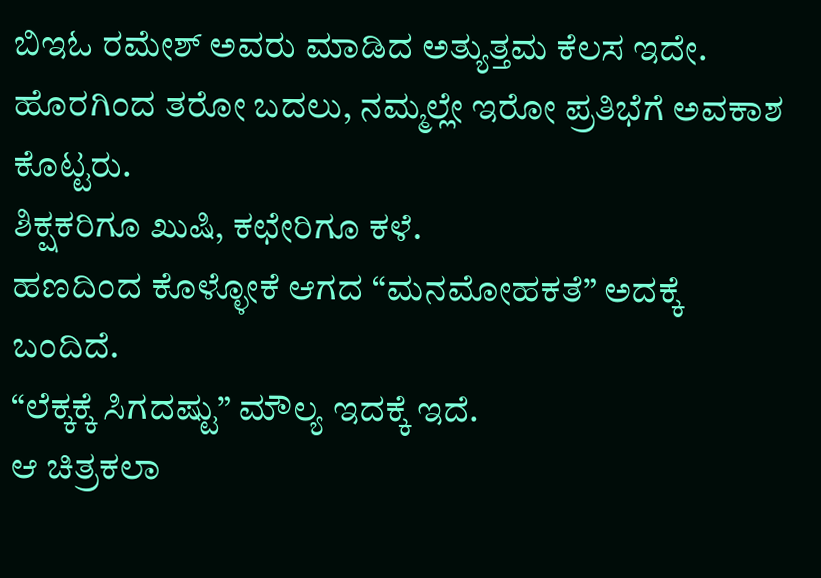ಬಿಇಓ ರಮೇಶ್ ಅವರು ಮಾಡಿದ ಅತ್ಯುತ್ತಮ ಕೆಲಸ ಇದೇ.
ಹೊರಗಿಂದ ತರೋ ಬದಲು, ನಮ್ಮಲ್ಲೇ ಇರೋ ಪ್ರತಿಭೆಗೆ ಅವಕಾಶ ಕೊಟ್ಟರು.
ಶಿಕ್ಷಕರಿಗೂ ಖುಷಿ, ಕಛೇರಿಗೂ ಕಳೆ.
ಹಣದಿಂದ ಕೊಳ್ಳೋಕೆ ಆಗದ “ಮನಮೋಹಕತೆ” ಅದಕ್ಕೆ ಬಂದಿದೆ.
“ಲೆಕ್ಕಕ್ಕೆ ಸಿಗದಷ್ಟು” ಮೌಲ್ಯ ಇದಕ್ಕೆ ಇದೆ.
ಆ ಚಿತ್ರಕಲಾ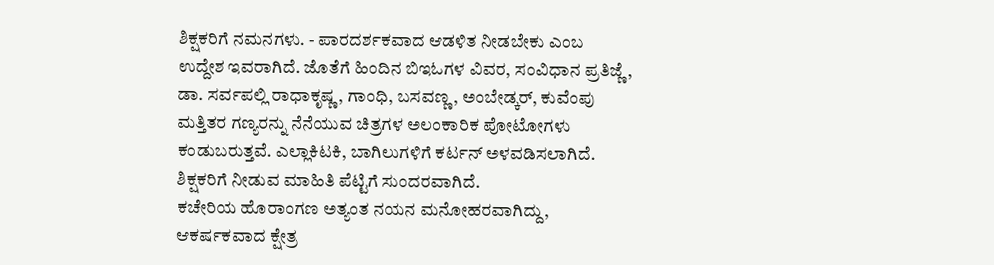ಶಿಕ್ಷಕರಿಗೆ ನಮನಗಳು. - ಪಾರದರ್ಶಕವಾದ ಆಡಳಿತ ನೀಡಬೇಕು ಎಂಬ ಉದ್ದೇಶ ಇವರಾಗಿದೆ. ಜೊತೆಗೆ ಹಿಂದಿನ ಬಿಇಓಗಳ ವಿವರ, ಸಂವಿಧಾನ ಪ್ರತಿಜ್ಣೆ, ಡಾ. ಸರ್ವಪಲ್ಲಿ ರಾಧಾಕೃಷ್ಣ, ಗಾಂಧಿ, ಬಸವಣ್ಣ, ಅಂಬೇಡ್ಕರ್, ಕುವೆಂಪು ಮತ್ತಿತರ ಗಣ್ಯರನ್ನು ನೆನೆಯುವ ಚಿತ್ರಗಳ ಅಲಂಕಾರಿಕ ಪೋಟೋಗಳು ಕಂಡುಬರುತ್ತವೆ. ಎಲ್ಲಾಕಿಟಕಿ, ಬಾಗಿಲುಗಳಿಗೆ ಕರ್ಟನ್ ಅಳವಡಿಸಲಾಗಿದೆ. ಶಿಕ್ಷಕರಿಗೆ ನೀಡುವ ಮಾಹಿತಿ ಪೆಟ್ಟಿಗೆ ಸುಂದರವಾಗಿದೆ.
ಕಚೇರಿಯ ಹೊರಾಂಗಣ ಅತ್ಯಂತ ನಯನ ಮನೋಹರವಾಗಿದ್ದು, ಆಕರ್ಷಕವಾದ ಕ್ಷೇತ್ರ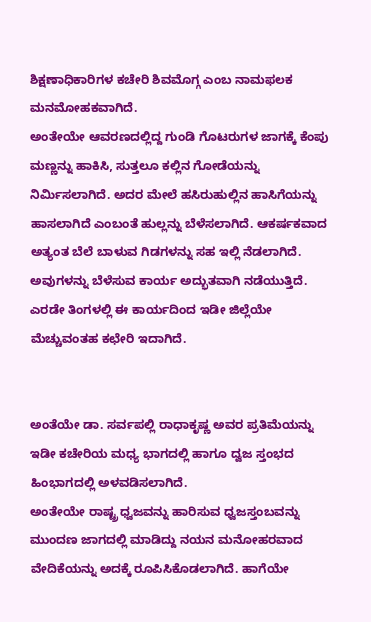ಶಿಕ್ಷಣಾಧಿಕಾರಿಗಳ ಕಚೇರಿ ಶಿವಮೊಗ್ಗ ಎಂಬ ನಾಮಫಲಕ ಮನಮೋಹಕವಾಗಿದೆ.
ಅಂತೇಯೇ ಆವರಣದಲ್ಲಿದ್ದ ಗುಂಡಿ ಗೊಟರುಗಳ ಜಾಗಕ್ಕೆ ಕೆಂಪು ಮಣ್ಣನ್ನು ಹಾಕಿಸಿ, ಸುತ್ತಲೂ ಕಲ್ಲಿನ ಗೋಡೆಯನ್ನು ನಿರ್ಮಿಸಲಾಗಿದೆ. ಅದರ ಮೇಲೆ ಹಸಿರುಹುಲ್ಲಿನ ಹಾಸಿಗೆಯನ್ನು ಹಾಸಲಾಗಿದೆ ಎಂಬಂತೆ ಹುಲ್ಲನ್ನು ಬೆಳೆಸಲಾಗಿದೆ. ಆಕರ್ಷಕವಾದ ಅತ್ಯಂತ ಬೆಲೆ ಬಾಳುವ ಗಿಡಗಳನ್ನು ಸಹ ಇಲ್ಲಿ ನೆಡಲಾಗಿದೆ. ಅವುಗಳನ್ನು ಬೆಳೆಸುವ ಕಾರ್ಯ ಅದ್ಭುತವಾಗಿ ನಡೆಯುತ್ತಿದೆ. ಎರಡೇ ತಿಂಗಳಲ್ಲಿ ಈ ಕಾರ್ಯದಿಂದ ಇಡೀ ಜಿಲ್ಲೆಯೇ ಮೆಚ್ಚುವಂತಹ ಕಛೇರಿ ಇದಾಗಿದೆ.


ಅಂತೆಯೇ ಡಾ. ಸರ್ವಪಲ್ಲಿ ರಾಧಾಕೃಷ್ಣ ಅವರ ಪ್ರತಿಮೆಯನ್ನು ಇಡೀ ಕಚೇರಿಯ ಮಧ್ಯ ಭಾಗದಲ್ಲಿ ಹಾಗೂ ದ್ವಜ ಸ್ತಂಭದ ಹಿಂಭಾಗದಲ್ಲಿ ಅಳವಡಿಸಲಾಗಿದೆ.
ಅಂತೇಯೇ ರಾಷ್ಟ್ರ ಧ್ವಜವನ್ನು ಹಾರಿಸುವ ಧ್ವಜಸ್ತಂಬವನ್ನು ಮುಂದಣ ಜಾಗದಲ್ಲಿ ಮಾಡಿದ್ದು ನಯನ ಮನೋಹರವಾದ ವೇದಿಕೆಯನ್ನು ಅದಕ್ಕೆ ರೂಪಿಸಿಕೊಡಲಾಗಿದೆ. ಹಾಗೆಯೇ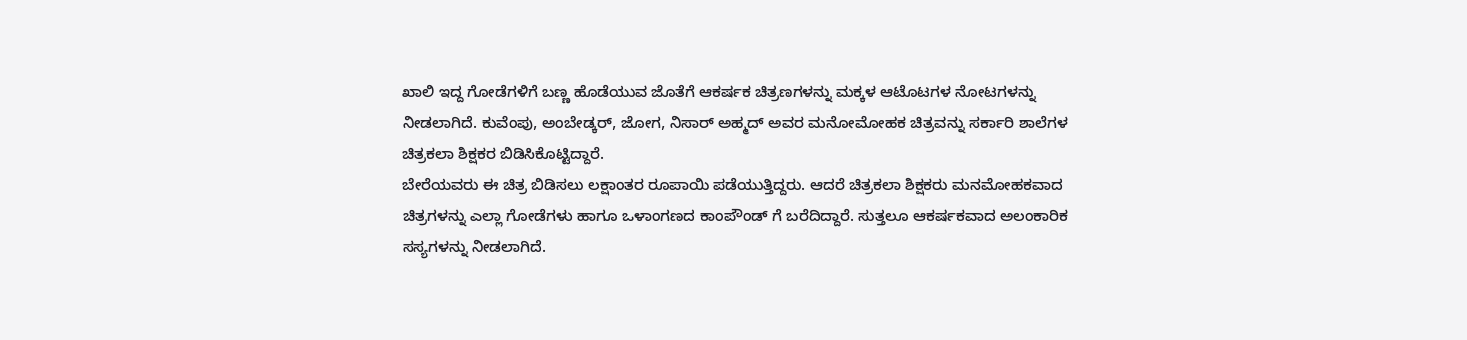ಖಾಲಿ ಇದ್ದ ಗೋಡೆಗಳಿಗೆ ಬಣ್ಣ ಹೊಡೆಯುವ ಜೊತೆಗೆ ಆಕರ್ಷಕ ಚಿತ್ರಣಗಳನ್ನು ಮಕ್ಕಳ ಆಟೊಟಗಳ ನೋಟಗಳನ್ನು ನೀಡಲಾಗಿದೆ. ಕುವೆಂಪು, ಅಂಬೇಡ್ಕರ್, ಜೋಗ, ನಿಸಾರ್ ಅಹ್ಮದ್ ಅವರ ಮನೋಮೋಹಕ ಚಿತ್ರವನ್ನು ಸರ್ಕಾರಿ ಶಾಲೆಗಳ ಚಿತ್ರಕಲಾ ಶಿಕ್ಷಕರ ಬಿಡಿಸಿಕೊಟ್ಟಿದ್ದಾರೆ.
ಬೇರೆಯವರು ಈ ಚಿತ್ರ ಬಿಡಿಸಲು ಲಕ್ಷಾಂತರ ರೂಪಾಯಿ ಪಡೆಯುತ್ತಿದ್ದರು. ಆದರೆ ಚಿತ್ರಕಲಾ ಶಿಕ್ಷಕರು ಮನಮೋಹಕವಾದ ಚಿತ್ರಗಳನ್ನು ಎಲ್ಲಾ ಗೋಡೆಗಳು ಹಾಗೂ ಒಳಾಂಗಣದ ಕಾಂಪೌಂಡ್ ಗೆ ಬರೆದಿದ್ದಾರೆ. ಸುತ್ತಲೂ ಆಕರ್ಷಕವಾದ ಅಲಂಕಾರಿಕ ಸಸ್ಯಗಳನ್ನು ನೀಡಲಾಗಿದೆ.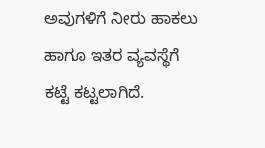ಅವುಗಳಿಗೆ ನೀರು ಹಾಕಲು ಹಾಗೂ ಇತರ ವ್ಯವಸ್ಥೆಗೆ ಕಟ್ಟೆ ಕಟ್ಟಲಾಗಿದೆ.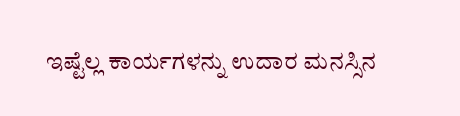ಇಷ್ಟೆಲ್ಲ ಕಾರ್ಯಗಳನ್ನು ಉದಾರ ಮನಸ್ಸಿನ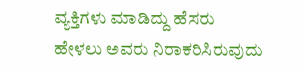ವ್ಯಕ್ತಿಗಳು ಮಾಡಿದ್ದು ಹೆಸರು ಹೇಳಲು ಅವರು ನಿರಾಕರಿಸಿರುವುದು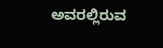ಅವರಲ್ಲಿರುವ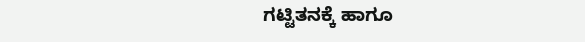ಗಟ್ಟಿತನಕ್ಕೆ ಹಾಗೂ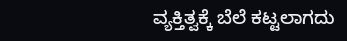ವ್ಯಕ್ತಿತ್ವಕ್ಕೆ ಬೆಲೆ ಕಟ್ಟಲಾಗದು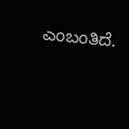ಎಂಬಂತಿದೆ.